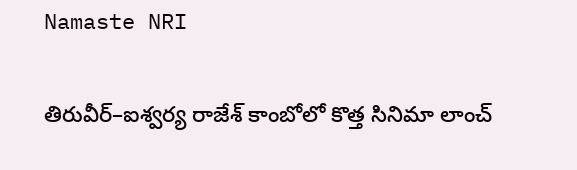Namaste NRI

తిరువీర్‌–ఐశ్వర్య రాజేశ్‌ కాంబోలో కొత్త సినిమా లాంచ్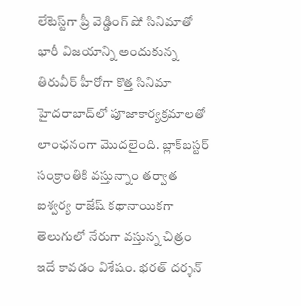లేటెస్ట్‌గా ప్రీ వెడ్డింగ్‌ షో సినిమాతో భారీ విజయాన్ని అందుకున్న తిరువీర్‌ హీరోగా కొత్త సినిమా హైదరాబాద్‌లో పూజాకార్యక్రమాలతో లాంఛనంగా మొదలైంది. బ్లాక్‌బస్టర్‌ సంక్రాంతికి వస్తున్నాం తర్వాత ఐశ్వర్య రాజేష్‌ కథానాయికగా తెలుగులో నేరుగా వస్తున్న చిత్రం ఇదే కావడం విశేషం. భరత్‌ దర్శన్‌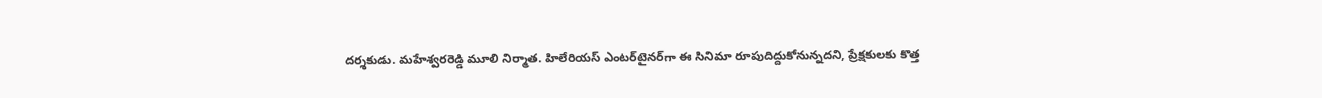దర్శకుడు. మహేశ్వరరెడ్డి మూలి నిర్మాత. హిలేరియస్‌ ఎంటర్‌టైనర్‌గా ఈ సినిమా రూపుదిద్దుకోనున్నదని, ప్రేక్షకులకు కొత్త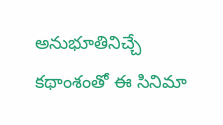అనుభూతినిచ్చే కథాంశంతో ఈ సినిమా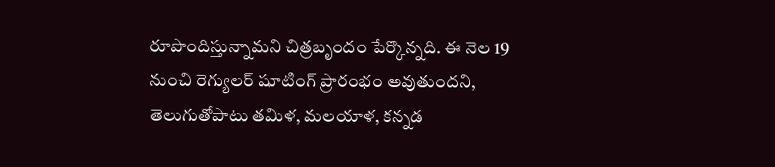రూపొందిస్తున్నామని చిత్రబృందం పేర్కొన్నది. ఈ నెల 19 నుంచి రెగ్యులర్‌ షూటింగ్‌ ప్రారంభం అవుతుందని, తెలుగుతోపాటు తమిళ, మలయాళ, కన్నడ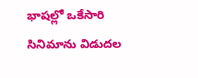భాషల్లో ఒకేసారి సినిమాను విడుదల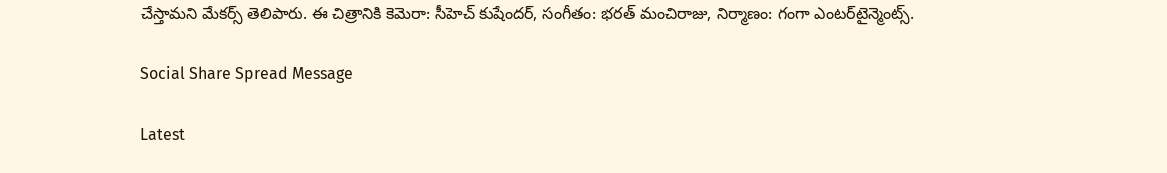చేస్తామని మేకర్స్‌ తెలిపారు. ఈ చిత్రానికి కెమెరా: సీహెచ్‌ కుషేందర్‌, సంగీతం: భరత్‌ మంచిరాజు, నిర్మాణం: గంగా ఎంటర్‌టైన్మెంట్స్‌.

Social Share Spread Message

Latest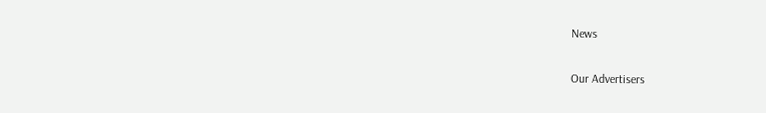News

Our Advertisers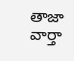తాజా వార్తా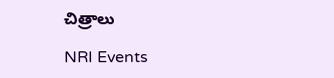చిత్రాలు

NRI Events